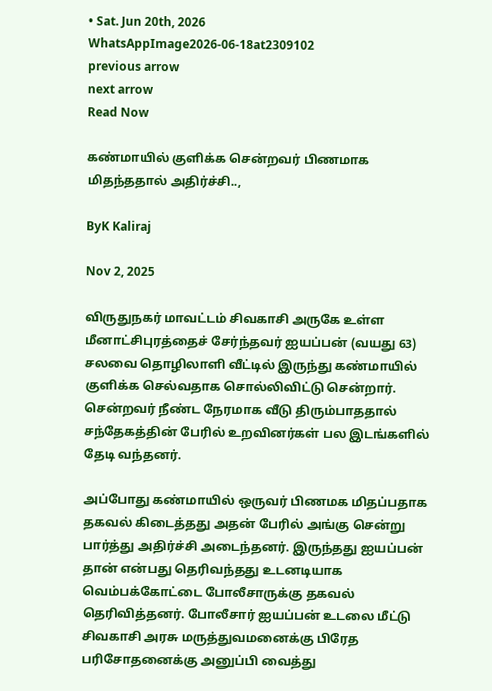• Sat. Jun 20th, 2026
WhatsAppImage2026-06-18at2309102
previous arrow
next arrow
Read Now

கண்மாயில் குளிக்க சென்றவர் பிணமாக மிதந்ததால் அதிர்ச்சி..,

ByK Kaliraj

Nov 2, 2025

விருதுநகர் மாவட்டம் சிவகாசி அருகே உள்ள மீனாட்சிபுரத்தைச் சேர்ந்தவர் ஐயப்பன் (வயது 63) சலவை தொழிலாளி வீட்டில் இருந்து கண்மாயில் குளிக்க செல்வதாக சொல்லிவிட்டு சென்றார். சென்றவர் நீண்ட நேரமாக வீடு திரும்பாததால் சந்தேகத்தின் பேரில் உறவினர்கள் பல இடங்களில் தேடி வந்தனர்.

அப்போது கண்மாயில் ஒருவர் பிணமக மிதப்பதாக தகவல் கிடைத்தது அதன் பேரில் அங்கு சென்று பார்த்து அதிர்ச்சி அடைந்தனர். இருந்தது ஐயப்பன் தான் என்பது தெரிவந்தது உடனடியாக வெம்பக்கோட்டை போலீசாருக்கு தகவல் தெரிவித்தனர். போலீசார் ஐயப்பன் உடலை மீட்டு சிவகாசி அரசு மருத்துவமனைக்கு பிரேத பரிசோதனைக்கு அனுப்பி வைத்து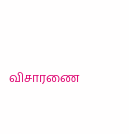விசாரணை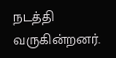நடத்தி வருகின்றனர்.